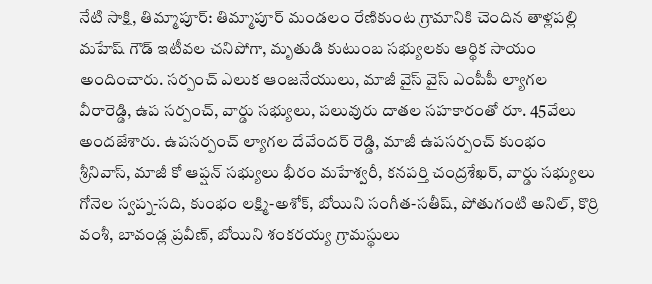నేటి సాక్షి, తిమ్మాపూర్: తిమ్మాపూర్ మండలం రేణికుంట గ్రామానికి చెందిన తాళ్లపల్లి మహేష్ గౌడ్ ఇటీవల చనిపోగా, మృతుడి కుటుంబ సభ్యులకు ఆర్థిక సాయం అందించారు. సర్పంచ్ ఎలుక ఆంజనేయులు, మాజీ వైస్ వైస్ ఎంపీపీ ల్యాగల వీరారెడ్డి, ఉప సర్పంచ్, వార్డు సభ్యులు, పలువురు దాతల సహకారంతో రూ. 45వేలు అందజేశారు. ఉపసర్పంచ్ ల్యాగల దేవేందర్ రెడ్డి, మాజీ ఉపసర్పంచ్ కుంభం శ్రీనివాస్, మాజీ కో ఆప్షన్ సభ్యులు భీరం మహేశ్వరీ, కనపర్తి చంద్రశేఖర్, వార్డు సభ్యులు గోనెల స్వప్న-సది, కుంభం లక్ష్మి-అశోక్, బోయిని సంగీత-సతీష్, పోతుగంటి అనిల్, కొర్రి వంశీ, బావండ్ల ప్రవీణ్, బోయిని శంకరయ్య గ్రామస్థులు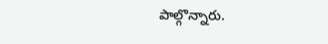పాల్గొన్నారు.